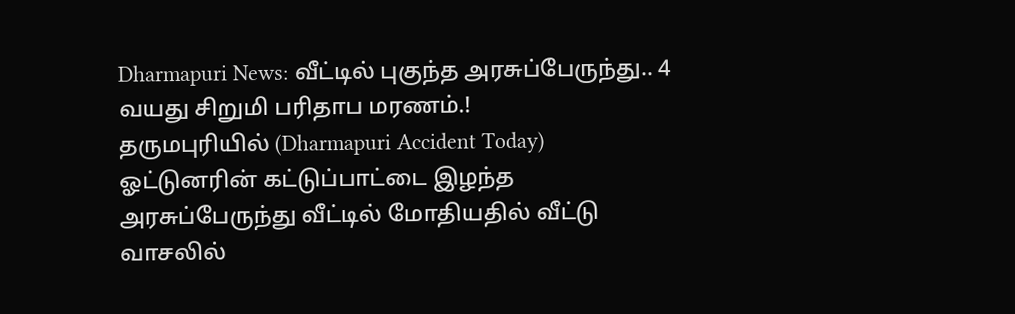Dharmapuri News: வீட்டில் புகுந்த அரசுப்பேருந்து.. 4 வயது சிறுமி பரிதாப மரணம்.!
தருமபுரியில் (Dharmapuri Accident Today) ஓட்டுனரின் கட்டுப்பாட்டை இழந்த அரசுப்பேருந்து வீட்டில் மோதியதில் வீட்டு வாசலில்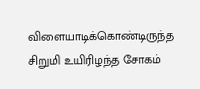விளையாடிக்கொண்டிருந்த சிறுமி உயிரிழந்த சோகம்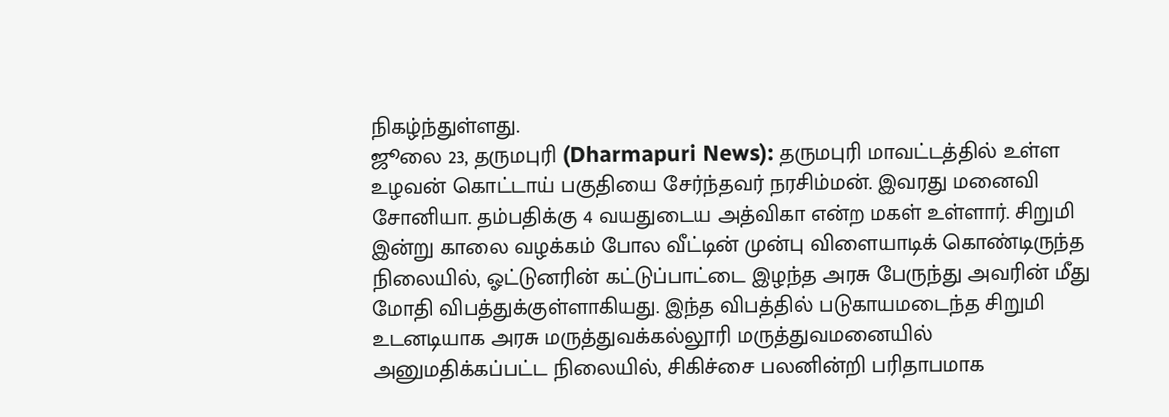நிகழ்ந்துள்ளது.
ஜூலை 23, தருமபுரி (Dharmapuri News): தருமபுரி மாவட்டத்தில் உள்ள உழவன் கொட்டாய் பகுதியை சேர்ந்தவர் நரசிம்மன். இவரது மனைவி சோனியா. தம்பதிக்கு 4 வயதுடைய அத்விகா என்ற மகள் உள்ளார். சிறுமி இன்று காலை வழக்கம் போல வீட்டின் முன்பு விளையாடிக் கொண்டிருந்த நிலையில், ஓட்டுனரின் கட்டுப்பாட்டை இழந்த அரசு பேருந்து அவரின் மீது மோதி விபத்துக்குள்ளாகியது. இந்த விபத்தில் படுகாயமடைந்த சிறுமி உடனடியாக அரசு மருத்துவக்கல்லூரி மருத்துவமனையில் அனுமதிக்கப்பட்ட நிலையில், சிகிச்சை பலனின்றி பரிதாபமாக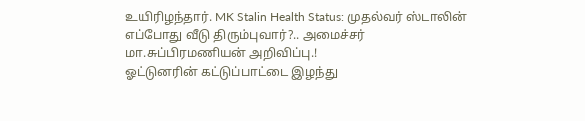உயிரிழந்தார். MK Stalin Health Status: முதல்வர் ஸ்டாலின் எப்போது வீடு திரும்புவார்?.. அமைச்சர் மா.சுப்பிரமணியன் அறிவிப்பு.!
ஓட்டுனரின் கட்டுப்பாட்டை இழந்து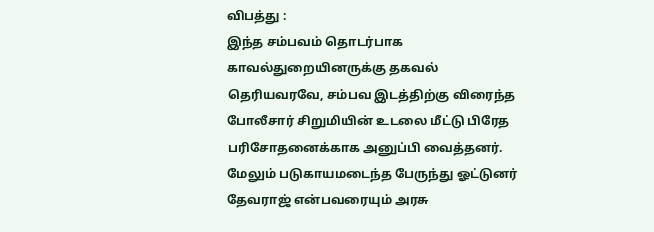விபத்து :
இந்த சம்பவம் தொடர்பாக காவல்துறையினருக்கு தகவல் தெரியவரவே, சம்பவ இடத்திற்கு விரைந்த போலீசார் சிறுமியின் உடலை மீட்டு பிரேத பரிசோதனைக்காக அனுப்பி வைத்தனர். மேலும் படுகாயமடைந்த பேருந்து ஓட்டுனர் தேவராஜ் என்பவரையும் அரசு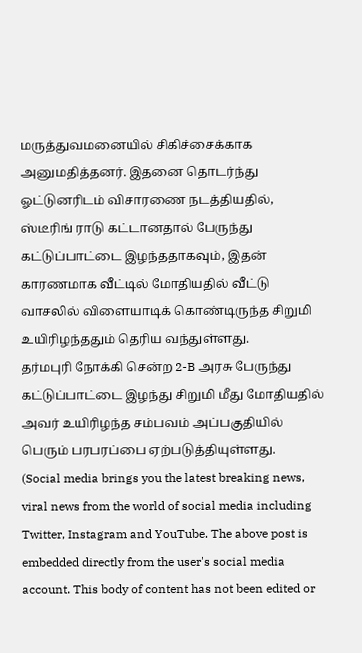மருத்துவமனையில் சிகிச்சைக்காக அனுமதித்தனர். இதனை தொடர்ந்து ஓட்டுனரிடம் விசாரணை நடத்தியதில், ஸ்டீரிங் ராடு கட்டானதால் பேருந்து கட்டுப்பாட்டை இழந்ததாகவும், இதன் காரணமாக வீட்டில் மோதியதில் வீட்டு வாசலில் விளையாடிக் கொண்டிருந்த சிறுமி உயிரிழந்ததும் தெரிய வந்துள்ளது.
தர்மபுரி நோக்கி சென்ற 2-B அரசு பேருந்து கட்டுப்பாட்டை இழந்து சிறுமி மீது மோதியதில் அவர் உயிரிழந்த சம்பவம் அப்பகுதியில் பெரும் பரபரப்பை ஏற்படுத்தியுள்ளது.
(Social media brings you the latest breaking news, viral news from the world of social media including Twitter, Instagram and YouTube. The above post is embedded directly from the user's social media account. This body of content has not been edited or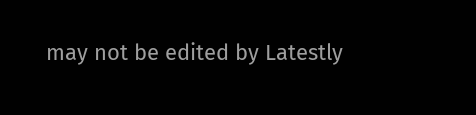may not be edited by Latestly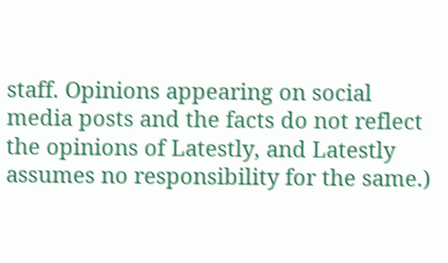staff. Opinions appearing on social media posts and the facts do not reflect the opinions of Latestly, and Latestly assumes no responsibility for the same.)